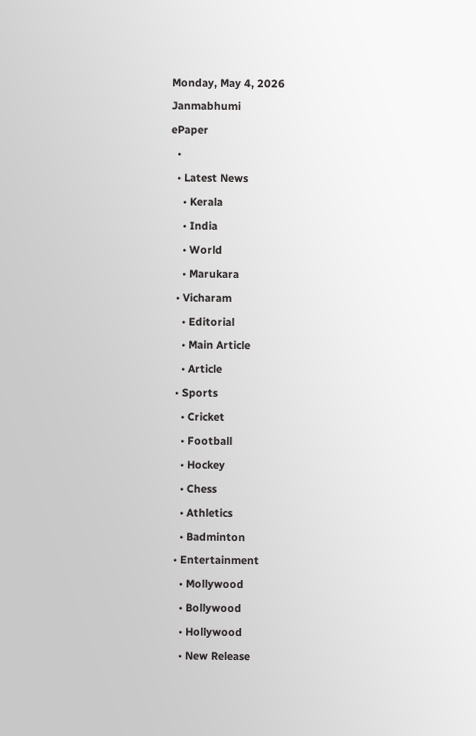Monday, May 4, 2026
Janmabhumi
ePaper
  •
  • Latest News
    • Kerala
    • India
    • World
    • Marukara
  • Vicharam
    • Editorial
    • Main Article
    • Article
  • Sports
    • Cricket
    • Football
    • Hockey
    • Chess
    • Athletics
    • Badminton
  • Entertainment
    • Mollywood
    • Bollywood
    • Hollywood
    • New Release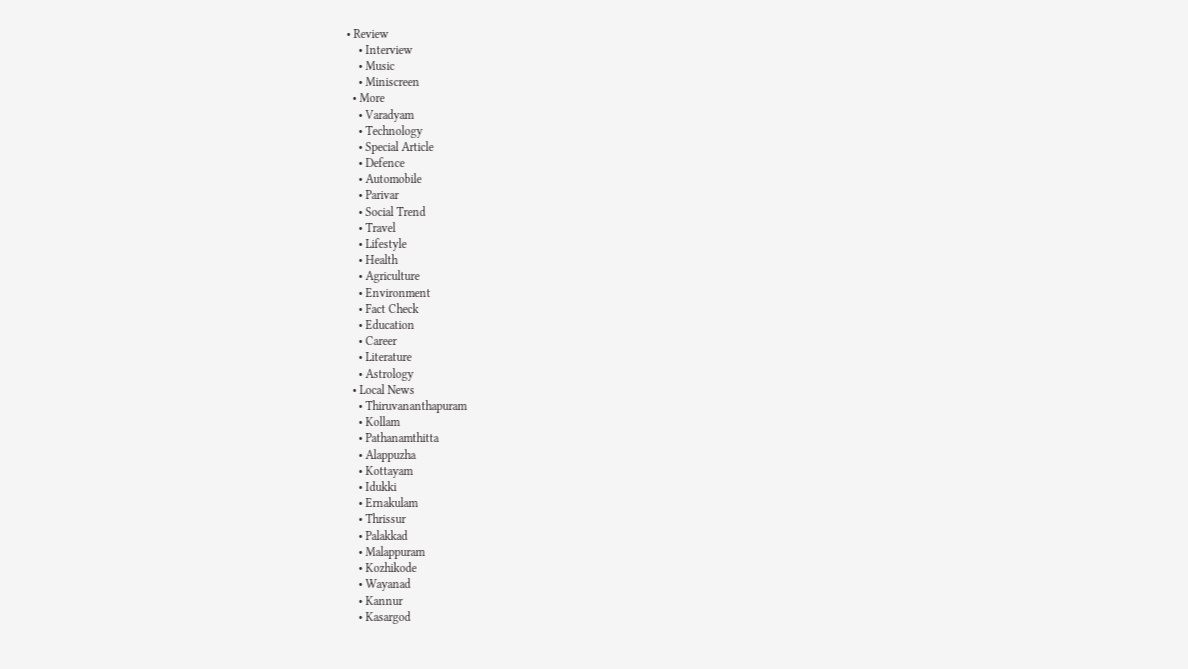• Review
    • Interview
    • Music
    • Miniscreen
  • More
    • Varadyam
    • Technology
    • Special Article
    • Defence
    • Automobile
    • Parivar
    • Social Trend
    • Travel
    • Lifestyle
    • Health
    • Agriculture
    • Environment
    • Fact Check
    • Education
    • Career
    • Literature
    • Astrology
  • Local News
    • Thiruvananthapuram
    • Kollam
    • Pathanamthitta
    • Alappuzha
    • Kottayam
    • Idukki
    • Ernakulam
    • Thrissur
    • Palakkad
    • Malappuram
    • Kozhikode
    • Wayanad
    • Kannur
    • Kasargod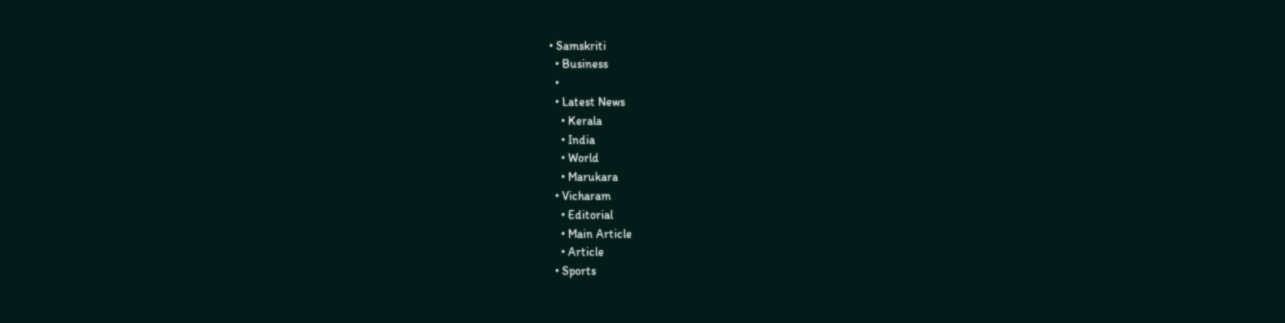• Samskriti
  • Business
  •
  • Latest News
    • Kerala
    • India
    • World
    • Marukara
  • Vicharam
    • Editorial
    • Main Article
    • Article
  • Sports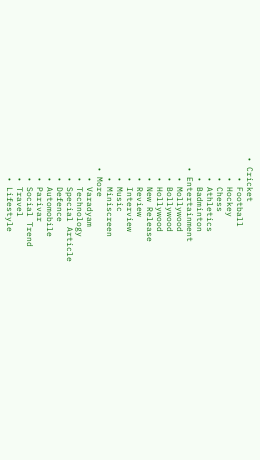• Cricket
    • Football
    • Hockey
    • Chess
    • Athletics
    • Badminton
  • Entertainment
    • Mollywood
    • Bollywood
    • Hollywood
    • New Release
    • Review
    • Interview
    • Music
    • Miniscreen
  • More
    • Varadyam
    • Technology
    • Special Article
    • Defence
    • Automobile
    • Parivar
    • Social Trend
    • Travel
    • Lifestyle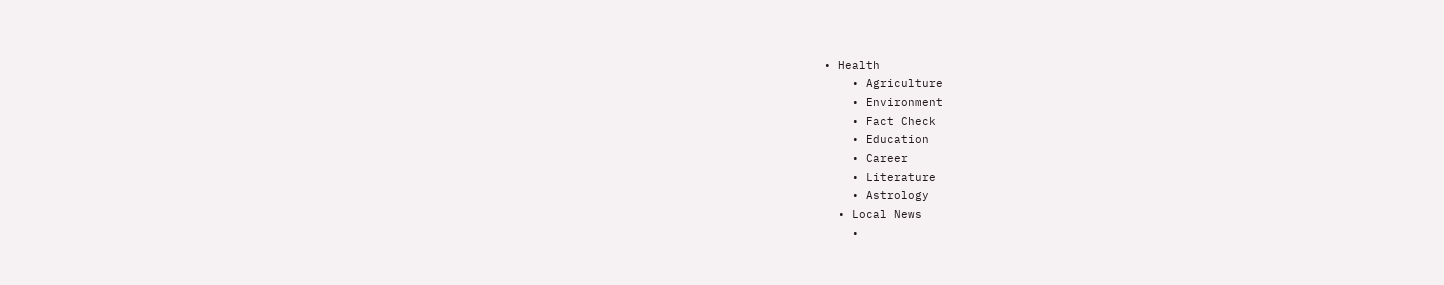• Health
    • Agriculture
    • Environment
    • Fact Check
    • Education
    • Career
    • Literature
    • Astrology
  • Local News
    •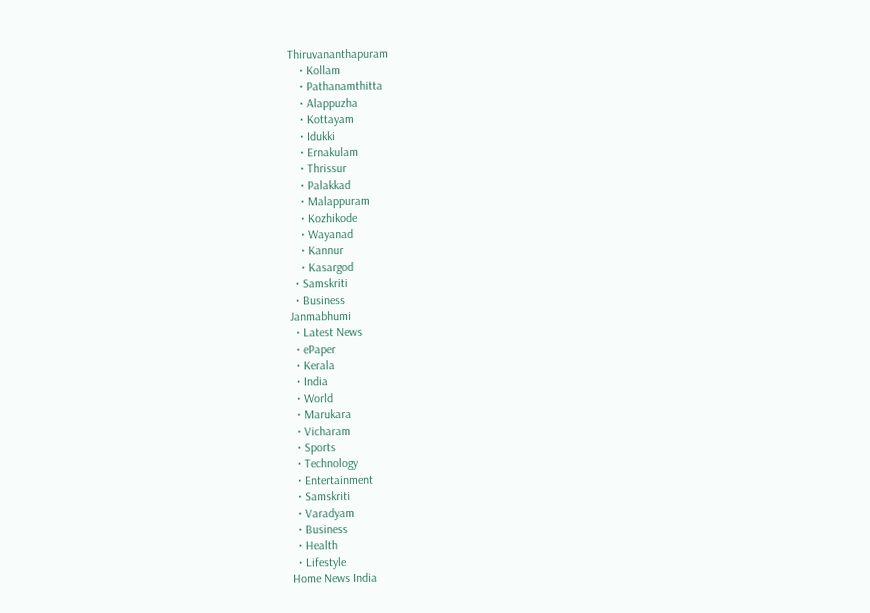Thiruvananthapuram
    • Kollam
    • Pathanamthitta
    • Alappuzha
    • Kottayam
    • Idukki
    • Ernakulam
    • Thrissur
    • Palakkad
    • Malappuram
    • Kozhikode
    • Wayanad
    • Kannur
    • Kasargod
  • Samskriti
  • Business
Janmabhumi
  • Latest News
  • ePaper
  • Kerala
  • India
  • World
  • Marukara
  • Vicharam
  • Sports
  • Technology
  • Entertainment
  • Samskriti
  • Varadyam
  • Business
  • Health
  • Lifestyle
Home News India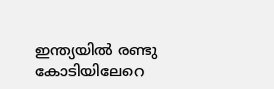ഇന്ത്യയില്‍ രണ്ടു കോടിയിലേറെ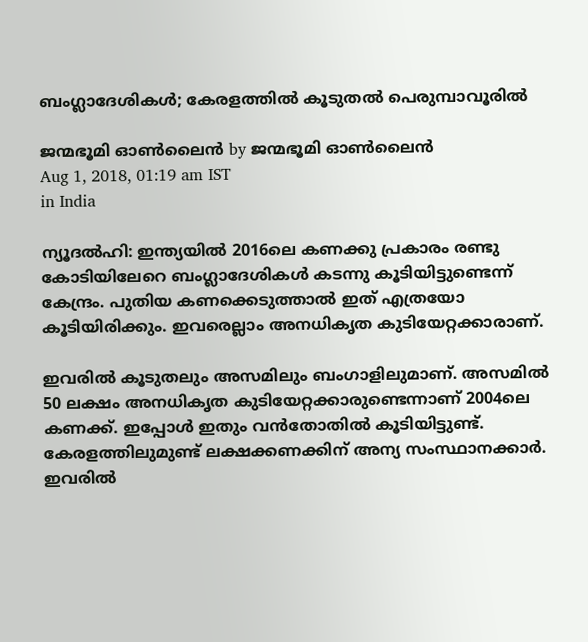ബംഗ്ലാദേശികള്‍; കേരളത്തില്‍ കൂടുതല്‍ പെരുമ്പാവൂരില്‍

ജന്മഭൂമി ഓണ്‍ലൈന്‍ by ജന്മഭൂമി ഓണ്‍ലൈന്‍
Aug 1, 2018, 01:19 am IST
in India

ന്യൂദല്‍ഹി: ഇന്ത്യയില്‍ 2016ലെ കണക്കു പ്രകാരം രണ്ടു കോടിയിലേറെ ബംഗ്ലാദേശികള്‍ കടന്നു കൂടിയിട്ടുണ്ടെന്ന് കേന്ദ്രം. പുതിയ കണക്കെടുത്താല്‍ ഇത് എത്രയോ കൂടിയിരിക്കും. ഇവരെല്ലാം അനധികൃത കുടിയേറ്റക്കാരാണ്.

ഇവരില്‍ കൂടുതലും അസമിലും ബംഗാളിലുമാണ്. അസമില്‍ 50 ലക്ഷം അനധികൃത കുടിയേറ്റക്കാരുണ്ടെന്നാണ് 2004ലെ കണക്ക്. ഇപ്പോള്‍ ഇതും വന്‍തോതില്‍ കൂടിയിട്ടുണ്ട്. കേരളത്തിലുമുണ്ട് ലക്ഷക്കണക്കിന് അന്യ സംസ്ഥാനക്കാര്‍. ഇവരില്‍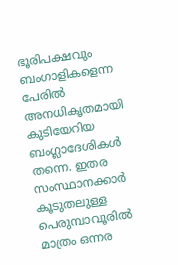ഭൂരിപക്ഷവും ബംഗാളികളെന്ന പേരില്‍ അനധികൃതമായി കുടിയേറിയ ബംഗ്ലാദേശികള്‍ തന്നെ. ഇതര സംസ്ഥാനക്കാര്‍ കൂടുതലുള്ള പെരുമ്പാവൂരില്‍ മാത്രം ഒന്നര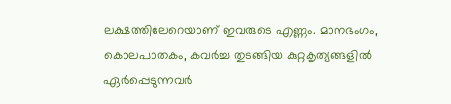ലക്ഷത്തിലേറെയാണ് ഇവരുടെ എണ്ണം. മാനഭംഗം, കൊലപാതകം, കവര്‍ച്ച തുടങ്ങിയ കുറ്റകൃത്യങ്ങളില്‍ ഏര്‍പ്പെടുന്നവര്‍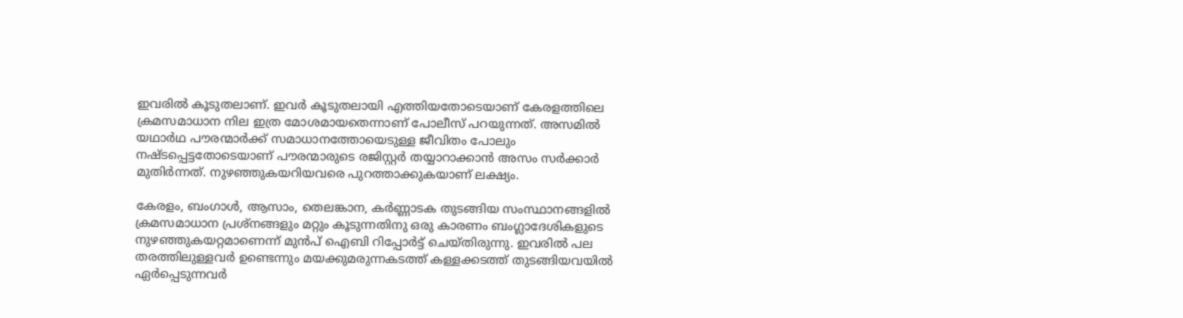ഇവരില്‍ കൂടുതലാണ്. ഇവര്‍ കൂടുതലായി എത്തിയതോടെയാണ് കേരളത്തിലെ ക്രമസമാധാന നില ഇത്ര മോശമായതെന്നാണ് പോലീസ് പറയുന്നത്. അസമില്‍ യഥാര്‍ഥ പൗരന്മാര്‍ക്ക് സമാധാനത്തോയെടുള്ള ജീവിതം പോലും നഷ്ടപ്പെട്ടതോടെയാണ് പൗരന്മാരുടെ രജിസ്റ്റര്‍ തയ്യാറാക്കാന്‍ അസം സര്‍ക്കാര്‍ മുതിര്‍ന്നത്. നുഴഞ്ഞുകയറിയവരെ പുറത്താക്കുകയാണ് ലക്ഷ്യം.

കേരളം, ബംഗാള്‍, ആസാം, തെലങ്കാന, കര്‍ണ്ണാടക തുടങ്ങിയ സംസ്ഥാനങ്ങളില്‍ ക്രമസമാധാന പ്രശ്‌നങ്ങളും മറ്റും കൂടുന്നതിനു ഒരു കാരണം ബംഗ്ലാദേശികളുടെ നുഴഞ്ഞുകയറ്റമാണെന്ന് മുന്‍പ് ഐബി റിപ്പോര്‍ട്ട് ചെയ്തിരുന്നു. ഇവരില്‍ പല തരത്തിലുള്ളവര്‍ ഉണ്ടെന്നും മയക്കുമരുന്നകടത്ത് കള്ളക്കടത്ത് തുടങ്ങിയവയില്‍ ഏര്‍പ്പെടുന്നവര്‍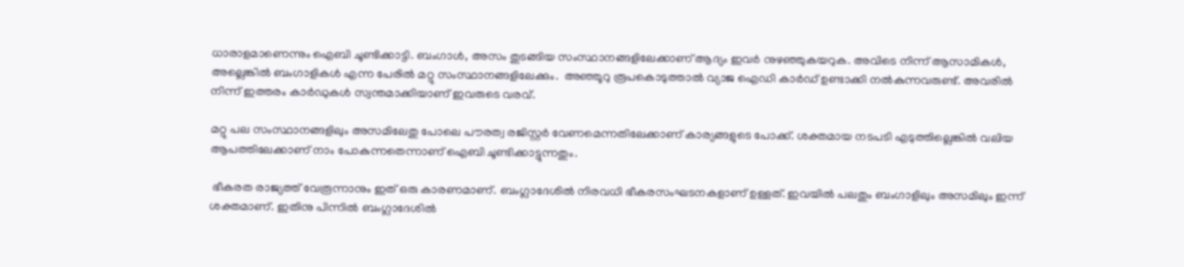ധാരാളമാണെന്നും ഐബി ചൂണ്ടിക്കാട്ടി. ബംഗാള്‍, അസം തുടങ്ങിയ സംസ്ഥാനങ്ങളിലേക്കാണ് ആദ്യം ഇവര്‍ നുഴഞ്ഞുകയറുക. അവിടെ നിന്ന് ആസാമികള്‍, അല്ലെങ്കില്‍ ബംഗാളികള്‍ എന്ന പേരില്‍ മറ്റു സംസ്ഥാനങ്ങളിലേക്കും.  അഞ്ഞൂറു രൂപകൊടുത്താല്‍ വ്യാജ ഐഡി കാര്‍ഡ് ഉണ്ടാക്കി നല്‍കുന്നവരുണ്ട്. അവരില്‍ നിന്ന് ഇത്തരം കാര്‍ഡുകള്‍ സ്വന്തമാക്കിയാണ് ഇവരുടെ വരവ്.

മറ്റു പല സംസ്ഥാനങ്ങളിലും അസമിലേതു പോലെ പൗരത്വ രജിസ്റ്റര്‍ വേണമെന്നതിലേക്കാണ് കാര്യങ്ങളുടെ പോക്ക്. ശക്തമായ നടപടി എടുത്തില്ലെങ്കില്‍ വലിയ ആപത്തിലേക്കാണ് നാം പോകുന്നതെന്നാണ് ഐബി ചൂണ്ടിക്കാട്ടുന്നതും.

 ഭീകരത രാജ്യത്ത് വേരൂന്നാനും ഇത് ഒരു കാരണമാണ്. ബംഗ്ലാദേശില്‍ നിരവധി ഭീകരസംഘടനകളാണ് ഉള്ളത്. ഇവയില്‍ പലതും ബംഗാളിലും അസമിലും ഇന്ന് ശക്തമാണ്. ഇതിനു പിന്നില്‍ ബംഗ്ലാദേശില്‍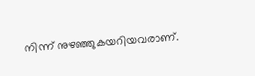നിന്ന് നുഴഞ്ഞുകയറിയവരാണ്.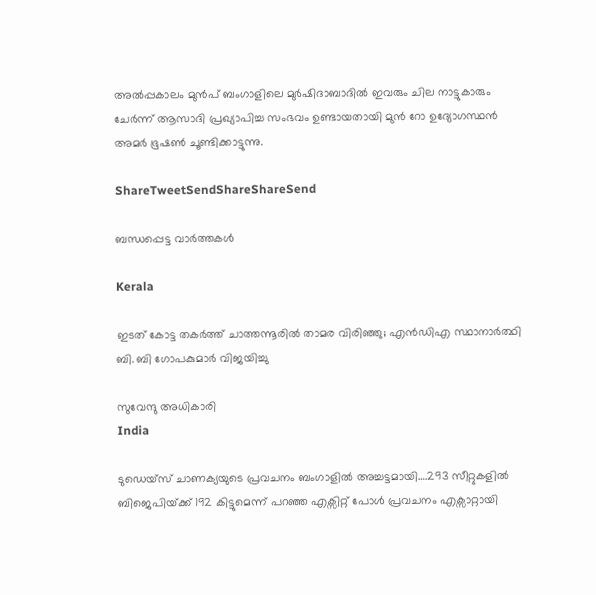അല്‍പ്പകാലം മുന്‍പ് ബംഗാളിലെ മുര്‍ഷിദാബാദില്‍ ഇവരും ചില നാട്ടുകാരും ചേര്‍ന്ന് ആസാദി പ്രഖ്യാപിച്ച സംഭവം ഉണ്ടായതായി മുന്‍ റോ ഉദ്യോഗസ്ഥന്‍ അമര്‍ ഭൂഷണ്‍ ചൂണ്ടിക്കാട്ടുന്നു.

ShareTweetSendShareShareSend

ബന്ധപ്പെട്ട വാര്‍ത്തകള്‍

Kerala

ഇടത് കോട്ട തകർത്ത് ചാത്തന്നൂരിൽ താമര വിരിഞ്ഞു; എൻഡിഎ സ്ഥാനാർത്ഥി ബി. ബി ഗോപകുമാർ വിജയിച്ചു

സുവേന്ദു അധികാരി
India

ടുഡെയ്സ് ചാണക്യയുടെ പ്രവചനം ബംഗാളില്‍ അച്ചട്ടമായി….293 സീറ്റുകളില്‍ ബിജെപിയ്‌ക്ക് 192 കിട്ടുമെന്ന് പറഞ്ഞ എക്സിറ്റ് പോള്‍ പ്രവചനം എക്സാറ്റായി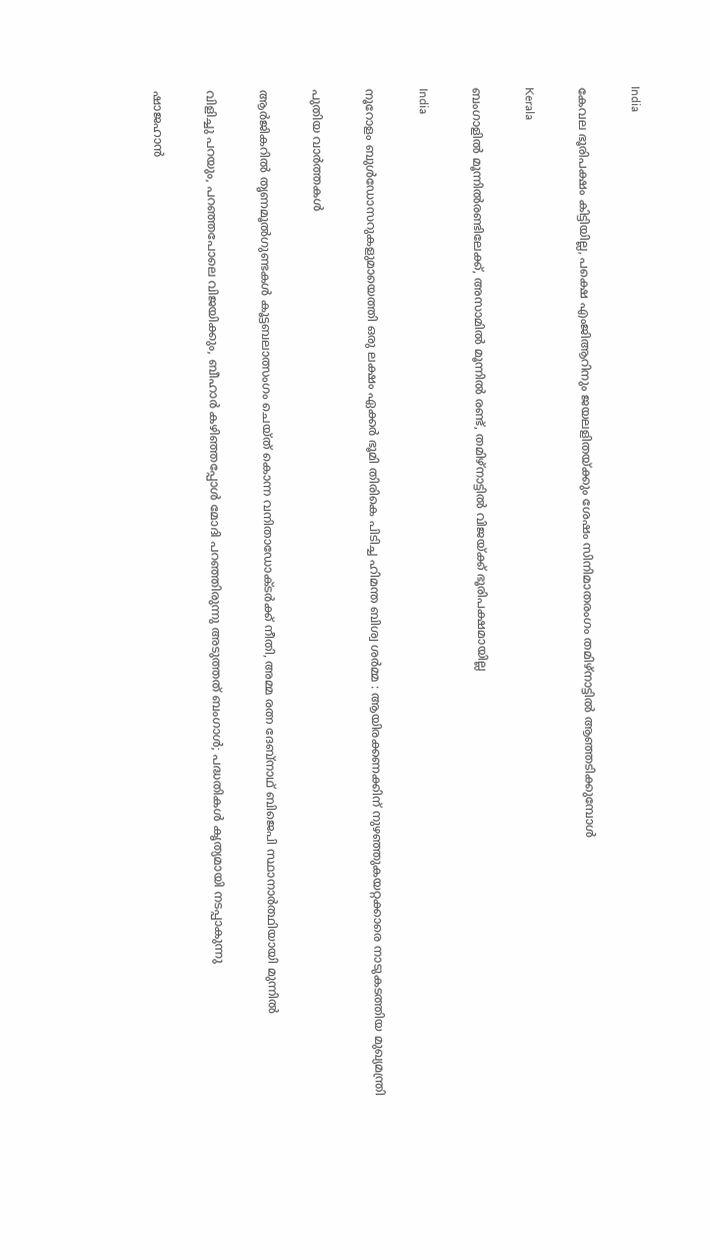India

കേവല ഭൂരിപക്ഷം കിട്ടിയില്ല, പക്ഷെ എംജിആറിനും ജയലളിതയ്‌ക്കും ശേഷം സിനിമാതരംഗം തമിഴ്നാട്ടില്‍ ആഞ്ഞടിക്കുമ്പോള്‍

Kerala

ബംഗാളിൽ മൂന്നിൽരണ്ടിലേക്ക്, അസാമിൽ മൂന്നിൽ രണ്ട്, തമിഴ്‌നാട്ടിൽ വിജയ്‌ക്ക് ഭൂരിപക്ഷമായില്ല

India

നൂറോളം ബുൾഡോസറുകളുമായെത്തി ഒരു ലക്ഷം ഏക്കർ ഭൂമി തിരികെ പിടിച്ച ഹിമന്ത ബിശ്വ ശർമ്മ : ആയിരക്കണക്കിന് നുഴഞ്ഞുകയറ്റക്കാരെ നാടുകടത്തിയ മുഖ്യമന്ത്രി

പുതിയ വാര്‍ത്തകള്‍

ആര്‍ജികറില്‍ തൃണമൂല്‍ഗുണ്ടകള്‍ കൂട്ടബലാത്സംഗം ചെയ്ത് കൊന്ന വനിതാഡോക്ടര്‍ക്ക് നീതി, അമ്മ രത്ന ദേബ്നാഥ് ബിജെപി സ്ഥാനാര്‍ത്ഥിയായി മുന്നില്‍

വിളിച്ചു പറയും, പറഞ്ഞപോലെ വിജയിക്കും, ബീഹാർ കഴിഞ്ഞപ്പോൾ മോദി പറഞ്ഞിരുന്നു അടുത്തത് ബംഗാൾ; പദ്ധതികൾ കൃത്യമായി നടപ്പാകുന്നു

ഷാജഹാന്‍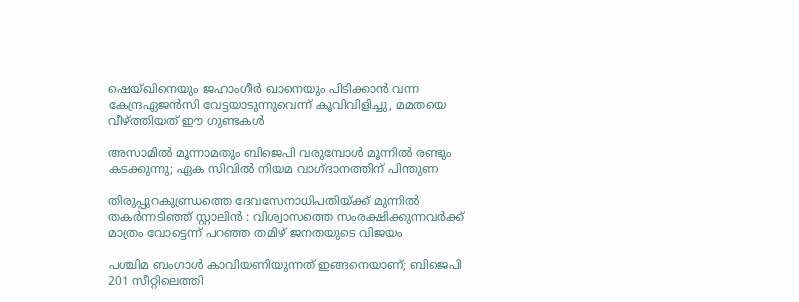ഷെയ്ഖിനെയും ജഹാംഗീര്‍ ഖാനെയും പിടിക്കാന്‍ വന്ന കേന്ദ്രഏജന്‍സി വേട്ടയാടുന്നുവെന്ന് കൂവിവിളിച്ചു, മമതയെ വീഴ്‌ത്തിയത് ഈ ഗുണ്ടകള്‍

അസാമിൽ മൂന്നാമതും ബിജെപി വരുമ്പോൾ മൂന്നിൽ രണ്ടും കടക്കുന്നു; ഏക സിവിൽ നിയമ വാഗ്ദാനത്തിന് പിന്തുണ

തിരുപ്പുറകുണ്ഡ്രത്തെ ദേവസേനാധിപതിയ്‌ക്ക് മുന്നിൽ തകർന്നടിഞ്ഞ് സ്റ്റാലിൻ : വിശ്വാസത്തെ സംരക്ഷിക്കുന്നവർക്ക് മാത്രം വോട്ടെന്ന് പറഞ്ഞ തമിഴ് ജനതയുടെ വിജയം

പശ്ചിമ ബംഗാൾ കാവിയണിയുന്നത് ഇങ്ങനെയാണ്; ബിജെപി 201 സീറ്റിലെത്തി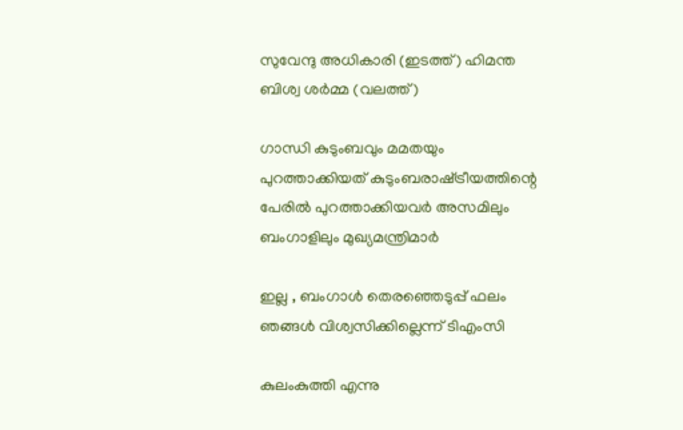സുവേന്ദു അധികാരി (ഇടത്ത്) ഹിമന്ത ബിശ്വ ശര്‍മ്മ (വലത്ത്)

ഗാന്ധി കുടുംബവും മമതയും പുറത്താക്കിയത് കുടുംബരാഷ്‌ട്രീയത്തിന്റെ പേരില്‍ പുറത്താക്കിയവര്‍ അസമിലും ബംഗാളിലും മുഖ്യമന്ത്രിമാര്‍

ഇല്ല , ബംഗാൾ തെരഞ്ഞെടുപ്പ് ഫലം ഞങ്ങൾ വിശ്വസിക്കില്ലെന്ന് ടിഎംസി

കുലംകുത്തി എന്നു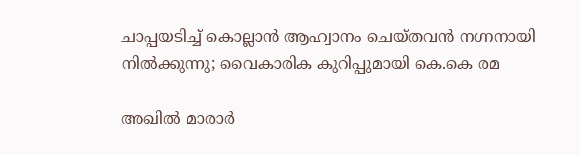ചാപ്പയടിച്ച് കൊല്ലാൻ ആഹ്വാനം ചെയ്തവൻ നഗ്നനായി നിൽക്കുന്നു; വൈകാരിക കുറിപ്പുമായി കെ.കെ രമ

അഖിൽ മാരാർ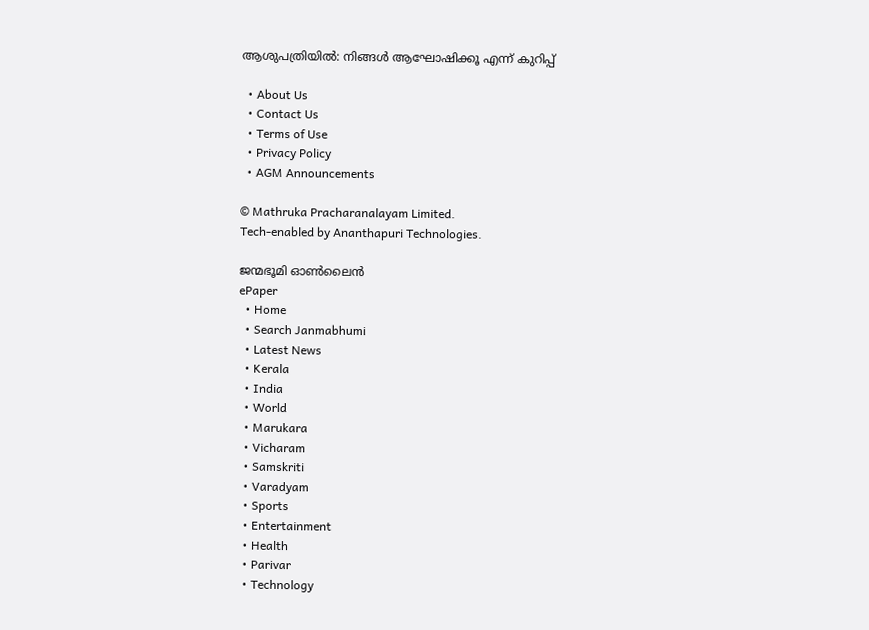ആശുപത്രിയിൽ: നിങ്ങൾ ആഘോഷിക്കൂ എന്ന് കുറിപ്പ്

  • About Us
  • Contact Us
  • Terms of Use
  • Privacy Policy
  • AGM Announcements

© Mathruka Pracharanalayam Limited.
Tech-enabled by Ananthapuri Technologies.

ജന്മഭൂമി ഓണ്‍ലൈന്‍
ePaper
  • Home
  • Search Janmabhumi
  • Latest News
  • Kerala
  • India
  • World
  • Marukara
  • Vicharam
  • Samskriti
  • Varadyam
  • Sports
  • Entertainment
  • Health
  • Parivar
  • Technology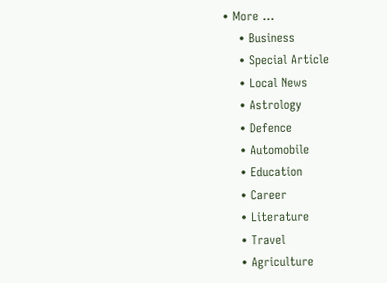• More …
    • Business
    • Special Article
    • Local News
    • Astrology
    • Defence
    • Automobile
    • Education
    • Career
    • Literature
    • Travel
    • Agriculture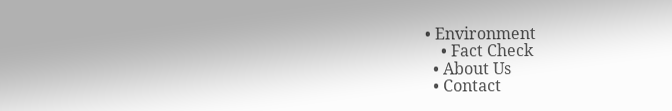• Environment
    • Fact Check
  • About Us
  • Contact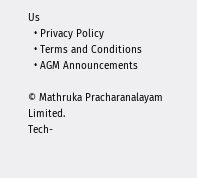Us
  • Privacy Policy
  • Terms and Conditions
  • AGM Announcements

© Mathruka Pracharanalayam Limited.
Tech-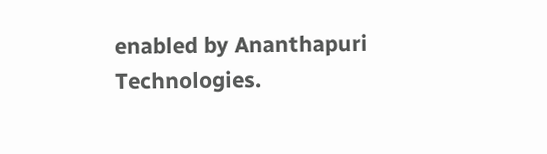enabled by Ananthapuri Technologies.